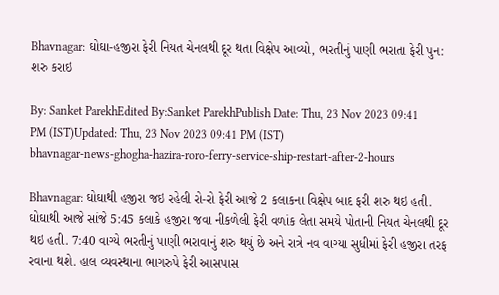Bhavnagar: ઘોઘા-હજીરા ફેરી નિયત ચેનલથી દૂર થતા વિક્ષેપ આવ્યો, ભરતીનું પાણી ભરાતા ફેરી પુન: શરુ કરાઇ

By: Sanket ParekhEdited By:Sanket ParekhPublish Date: Thu, 23 Nov 2023 09:41 PM (IST)Updated: Thu, 23 Nov 2023 09:41 PM (IST)
bhavnagar-news-ghogha-hazira-roro-ferry-service-ship-restart-after-2-hours

Bhavnagar: ઘોઘાથી હજીરા જઇ રહેલી રો-રો ફેરી આજે 2 કલાકના વિક્ષેપ બાદ ફરી શરુ થઇ હતી. ઘોઘાથી આજે સાંજે 5:45 કલાકે હજીરા જવા નીકળેલી ફેરી વળાંક લેતા સમયે પોતાની નિયત ચેનલથી દૂર થઇ હતી. 7:40 વાગ્યે ભરતીનું પાણી ભરાવાનું શરુ થયું છે અને રાત્રે નવ વાગ્યા સુધીમાં ફેરી હજીરા તરફ રવાના થશે. હાલ વ્યવસ્થાના ભાગરુપે ફેરી આસપાસ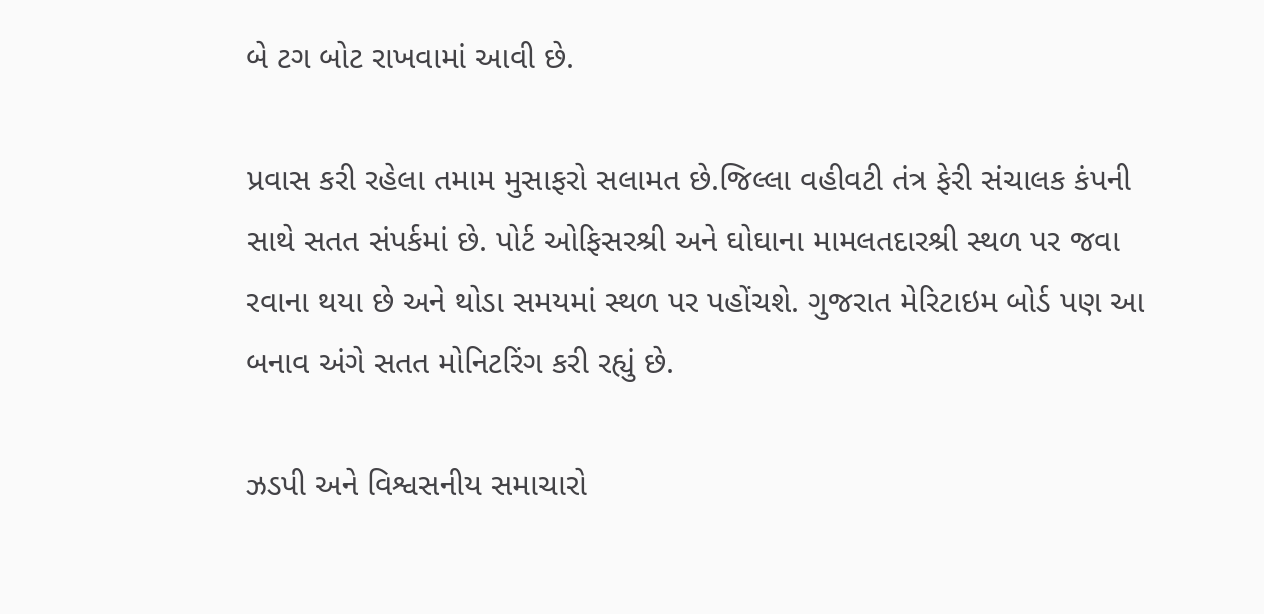બે ટગ બોટ રાખવામાં આવી છે.

પ્રવાસ કરી રહેલા તમામ મુસાફરો સલામત છે.જિલ્લા વહીવટી તંત્ર ફેરી સંચાલક કંપની સાથે સતત સંપર્કમાં છે. પોર્ટ ઓફિસરશ્રી અને ઘોઘાના મામલતદારશ્રી સ્થળ પર જવા રવાના થયા છે અને થોડા સમયમાં સ્થળ પર પહોંચશે. ગુજરાત મેરિટાઇમ બોર્ડ પણ આ બનાવ અંગે સતત મોનિટરિંગ કરી રહ્યું છે.

ઝડપી અને વિશ્વસનીય સમાચારો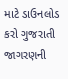માટે ડાઉનલોડ કરો ગુજરાતી જાગરણની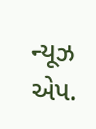ન્યૂઝ એપ.